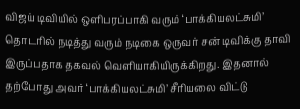விஜய் டிவியில் ஒளிபரப்பாகி வரும் ‘பாக்கியலட்சுமி’ தொடரில் நடித்து வரும் நடிகை ஒருவர் சன் டிவிக்கு தாவி இருப்பதாக தகவல் வெளியாகியிருக்கிறது. இதனால் தற்போது அவர் ‘பாக்கியலட்சுமி’ சீரியலை விட்டு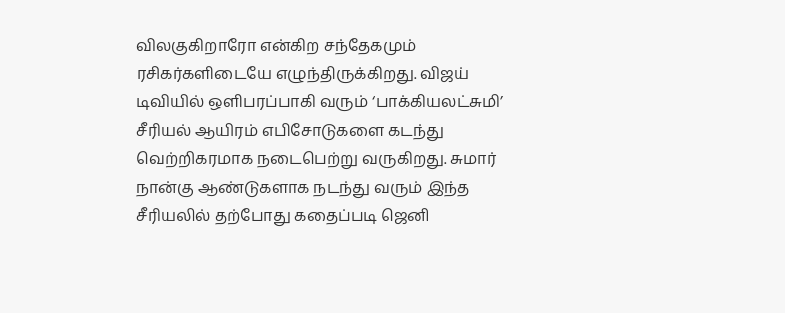விலகுகிறாரோ என்கிற சந்தேகமும் ரசிகர்களிடையே எழுந்திருக்கிறது. விஜய் டிவியில் ஒளிபரப்பாகி வரும் ‘பாக்கியலட்சுமி’ சீரியல் ஆயிரம் எபிசோடுகளை கடந்து வெற்றிகரமாக நடைபெற்று வருகிறது. சுமார் நான்கு ஆண்டுகளாக நடந்து வரும் இந்த சீரியலில் தற்போது கதைப்படி ஜெனி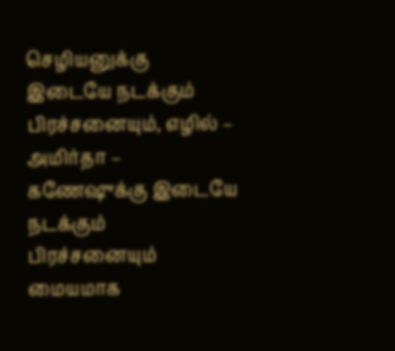செழியனுக்கு இடையே நடக்கும் பிரச்சனையும், எழில் – அமிர்தா – கணேஷுக்கு இடையே நடக்கும் பிரச்சனையும் மையமாக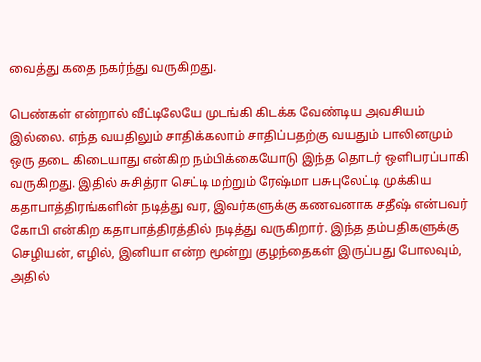வைத்து கதை நகர்ந்து வருகிறது.

பெண்கள் என்றால் வீட்டிலேயே முடங்கி கிடக்க வேண்டிய அவசியம் இல்லை. எந்த வயதிலும் சாதிக்கலாம் சாதிப்பதற்கு வயதும் பாலினமும் ஒரு தடை கிடையாது என்கிற நம்பிக்கையோடு இந்த தொடர் ஒளிபரப்பாகி வருகிறது. இதில் சுசித்ரா செட்டி மற்றும் ரேஷ்மா பசுபுலேட்டி முக்கிய கதாபாத்திரங்களின் நடித்து வர, இவர்களுக்கு கணவனாக சதீஷ் என்பவர் கோபி என்கிற கதாபாத்திரத்தில் நடித்து வருகிறார். இந்த தம்பதிகளுக்கு செழியன், எழில், இனியா என்ற மூன்று குழந்தைகள் இருப்பது போலவும், அதில்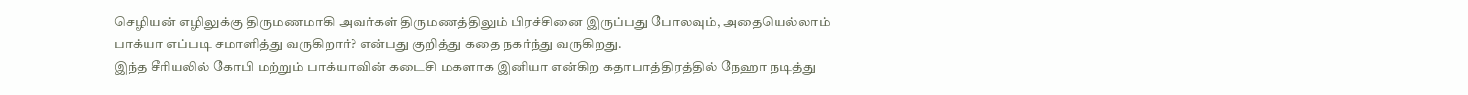செழியன் எழிலுக்கு திருமணமாகி அவர்கள் திருமணத்திலும் பிரச்சினை இருப்பது போலவும், அதையெல்லாம் பாக்யா எப்படி சமாளித்து வருகிறார்? என்பது குறித்து கதை நகர்ந்து வருகிறது.
இந்த சீரியலில் கோபி மற்றும் பாக்யாவின் கடைசி மகளாக இனியா என்கிற கதாபாத்திரத்தில் நேஹா நடித்து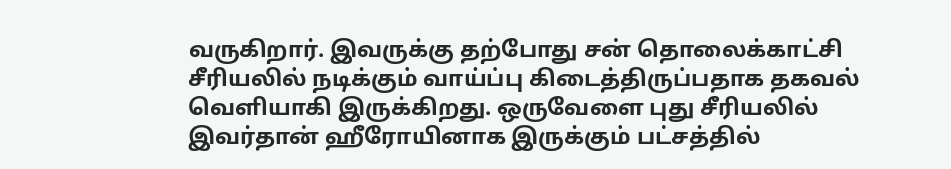வருகிறார். இவருக்கு தற்போது சன் தொலைக்காட்சி சீரியலில் நடிக்கும் வாய்ப்பு கிடைத்திருப்பதாக தகவல் வெளியாகி இருக்கிறது. ஒருவேளை புது சீரியலில் இவர்தான் ஹீரோயினாக இருக்கும் பட்சத்தில்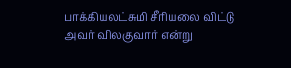பாக்கியலட்சுமி சீரியலை விட்டு அவர் விலகுவார் என்று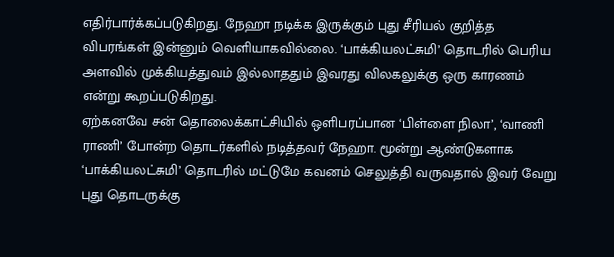எதிர்பார்க்கப்படுகிறது. நேஹா நடிக்க இருக்கும் புது சீரியல் குறித்த விபரங்கள் இன்னும் வெளியாகவில்லை. ‘பாக்கியலட்சுமி’ தொடரில் பெரிய அளவில் முக்கியத்துவம் இல்லாததும் இவரது விலகலுக்கு ஒரு காரணம் என்று கூறப்படுகிறது.
ஏற்கனவே சன் தொலைக்காட்சியில் ஒளிபரப்பான ‘பிள்ளை நிலா’, ‘வாணி ராணி’ போன்ற தொடர்களில் நடித்தவர் நேஹா. மூன்று ஆண்டுகளாக ‘பாக்கியலட்சுமி’ தொடரில் மட்டுமே கவனம் செலுத்தி வருவதால் இவர் வேறு புது தொடருக்கு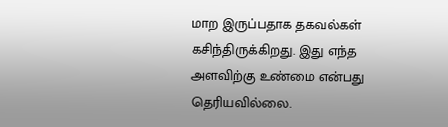மாற இருப்பதாக தகவல்கள் கசிந்திருக்கிறது. இது எந்த அளவிற்கு உண்மை என்பது தெரியவில்லை.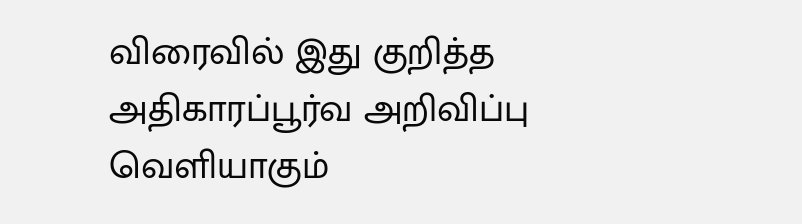விரைவில் இது குறித்த அதிகாரப்பூர்வ அறிவிப்பு வெளியாகும்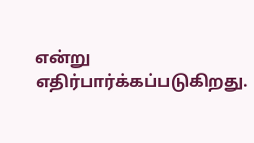என்று எதிர்பார்க்கப்படுகிறது.